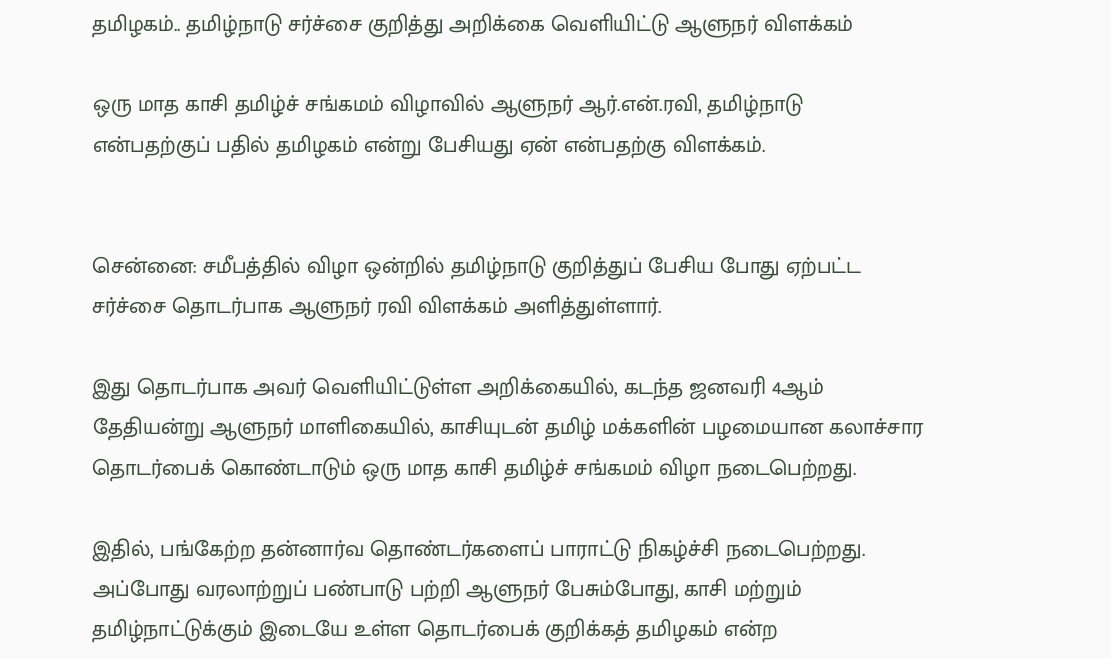தமிழகம்.. தமிழ்நாடு சர்ச்சை குறித்து அறிக்கை வெளியிட்டு ஆளுநர் விளக்கம்

ஒரு மாத காசி தமிழ்ச் சங்கமம் விழாவில் ஆளுநர் ஆர்.என்.ரவி, தமிழ்நாடு என்பதற்குப் பதில் தமிழகம் என்று பேசியது ஏன் என்பதற்கு விளக்கம்.


சென்னை: சமீபத்தில் விழா ஒன்றில் தமிழ்நாடு குறித்துப் பேசிய போது ஏற்பட்ட சர்ச்சை தொடர்பாக ஆளுநர் ரவி விளக்கம் அளித்துள்ளார்.

இது தொடர்பாக அவர் வெளியிட்டுள்ள அறிக்கையில், கடந்த ஜனவரி 4ஆம் தேதியன்று ஆளுநர் மாளிகையில், காசியுடன் தமிழ் மக்களின் பழமையான கலாச்சார தொடர்பைக் கொண்டாடும் ஒரு மாத காசி தமிழ்ச் சங்கமம் விழா நடைபெற்றது.

இதில், பங்கேற்ற தன்னார்வ தொண்டர்களைப் பாராட்டு நிகழ்ச்சி நடைபெற்றது. அப்போது வரலாற்றுப் பண்பாடு பற்றி ஆளுநர் பேசும்போது, காசி மற்றும் தமிழ்நாட்டுக்கும் இடையே உள்ள தொடர்பைக் குறிக்கத் தமிழகம் என்ற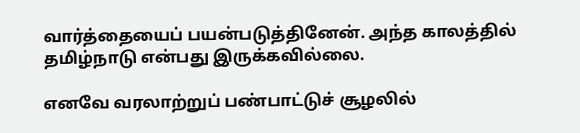வார்த்தையைப் பயன்படுத்தினேன். அந்த காலத்தில் தமிழ்நாடு என்பது இருக்கவில்லை.

எனவே வரலாற்றுப் பண்பாட்டுச் சூழலில்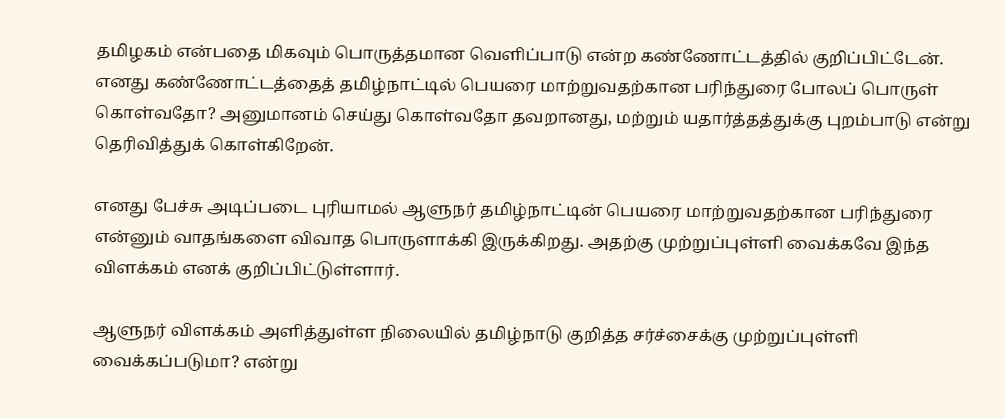தமிழகம் என்பதை மிகவும் பொருத்தமான வெளிப்பாடு என்ற கண்ணோட்டத்தில் குறிப்பிட்டேன். எனது கண்ணோட்டத்தைத் தமிழ்நாட்டில் பெயரை மாற்றுவதற்கான பரிந்துரை போலப் பொருள் கொள்வதோ? அனுமானம் செய்து கொள்வதோ தவறானது, மற்றும் யதார்த்தத்துக்கு புறம்பாடு என்று தெரிவித்துக் கொள்கிறேன்.

எனது பேச்சு அடிப்படை புரியாமல் ஆளுநர் தமிழ்நாட்டின் பெயரை மாற்றுவதற்கான பரிந்துரை என்னும் வாதங்களை விவாத பொருளாக்கி இருக்கிறது. அதற்கு முற்றுப்புள்ளி வைக்கவே இந்த விளக்கம் எனக் குறிப்பிட்டுள்ளார்.

ஆளுநர் விளக்கம் அளித்துள்ள நிலையில் தமிழ்நாடு குறித்த சர்ச்சைக்கு முற்றுப்புள்ளி வைக்கப்படுமா? என்று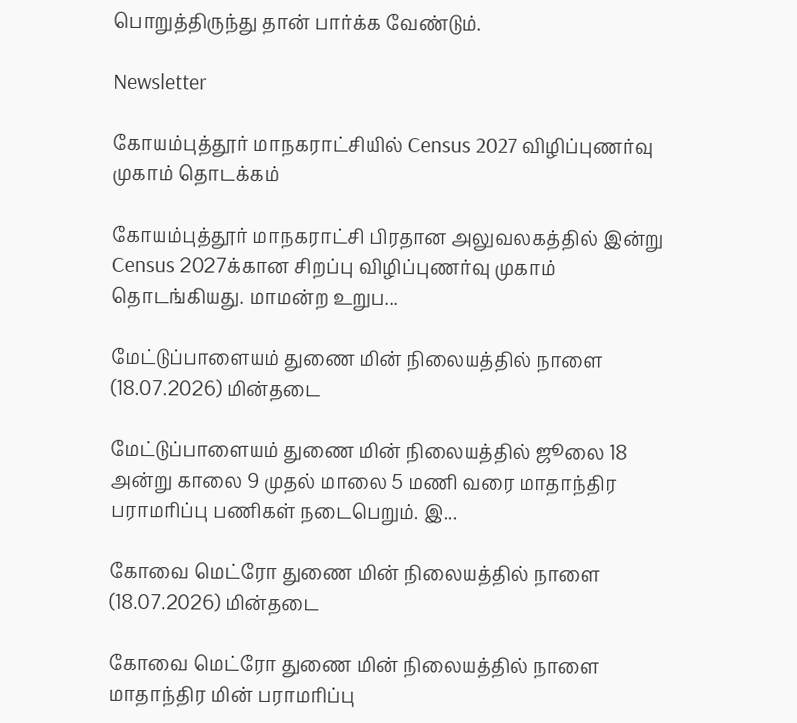பொறுத்திருந்து தான் பார்க்க வேண்டும்.

Newsletter

கோயம்புத்தூர் மாநகராட்சியில் Census 2027 விழிப்புணர்வு முகாம் தொடக்கம்

கோயம்புத்தூர் மாநகராட்சி பிரதான அலுவலகத்தில் இன்று Census 2027க்கான சிறப்பு விழிப்புணர்வு முகாம் தொடங்கியது. மாமன்ற உறுப...

மேட்டுப்பாளையம் துணை மின் நிலையத்தில் நாளை (18.07.2026) மின்தடை

மேட்டுப்பாளையம் துணை மின் நிலையத்தில் ஜூலை 18 அன்று காலை 9 முதல் மாலை 5 மணி வரை மாதாந்திர பராமரிப்பு பணிகள் நடைபெறும். இ...

கோவை மெட்ரோ துணை மின் நிலையத்தில் நாளை (18.07.2026) மின்தடை

கோவை மெட்ரோ துணை மின் நிலையத்தில் நாளை மாதாந்திர மின் பராமரிப்பு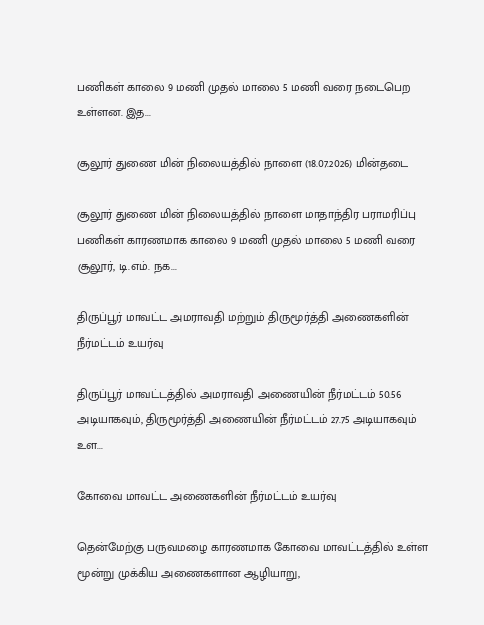பணிகள் காலை 9 மணி முதல் மாலை 5 மணி வரை நடைபெற உள்ளன. இத...

சூலூர் துணை மின் நிலையத்தில் நாளை (18.07.2026) மின்தடை

சூலூர் துணை மின் நிலையத்தில் நாளை மாதாந்திர பராமரிப்பு பணிகள் காரணமாக காலை 9 மணி முதல் மாலை 5 மணி வரை சூலூர், டி.எம். நக...

திருப்பூர் மாவட்ட அமராவதி மற்றும் திருமூர்த்தி அணைகளின் நீர்மட்டம் உயர்வு

திருப்பூர் மாவட்டத்தில் அமராவதி அணையின் நீர்மட்டம் 50.56 அடியாகவும், திருமூர்த்தி அணையின் நீர்மட்டம் 27.75 அடியாகவும் உள...

கோவை மாவட்ட அணைகளின் நீர்மட்டம் உயர்வு

தென்மேற்கு பருவமழை காரணமாக கோவை மாவட்டத்தில் உள்ள மூன்று முக்கிய அணைகளான ஆழியாறு,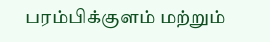பரம்பிக்குளம் மற்றும்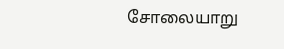சோலையாறு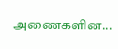அணைகளின...